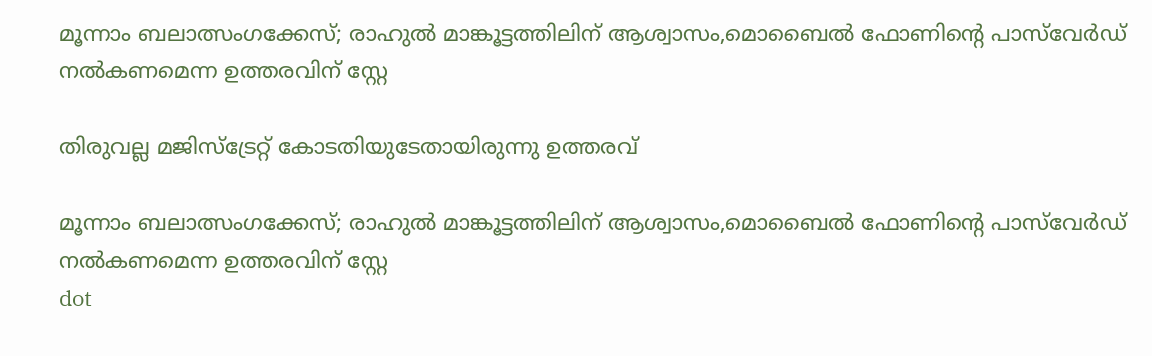മൂന്നാം ബലാത്സംഗക്കേസ്; രാഹുൽ മാങ്കൂട്ടത്തിലിന് ആശ്വാസം,മൊബൈൽ ഫോണിന്റെ പാസ്‌വേർഡ്‌ നൽകണമെന്ന ഉത്തരവിന് സ്റ്റേ

തിരുവല്ല മജിസ്‌ട്രേറ്റ് കോടതിയുടേതായിരുന്നു ഉത്തരവ്

മൂന്നാം ബലാത്സംഗക്കേസ്; രാഹുൽ മാങ്കൂട്ടത്തിലിന് ആശ്വാസം,മൊബൈൽ ഫോണിന്റെ പാസ്‌വേർഡ്‌ നൽകണമെന്ന ഉത്തരവിന് സ്റ്റേ
dot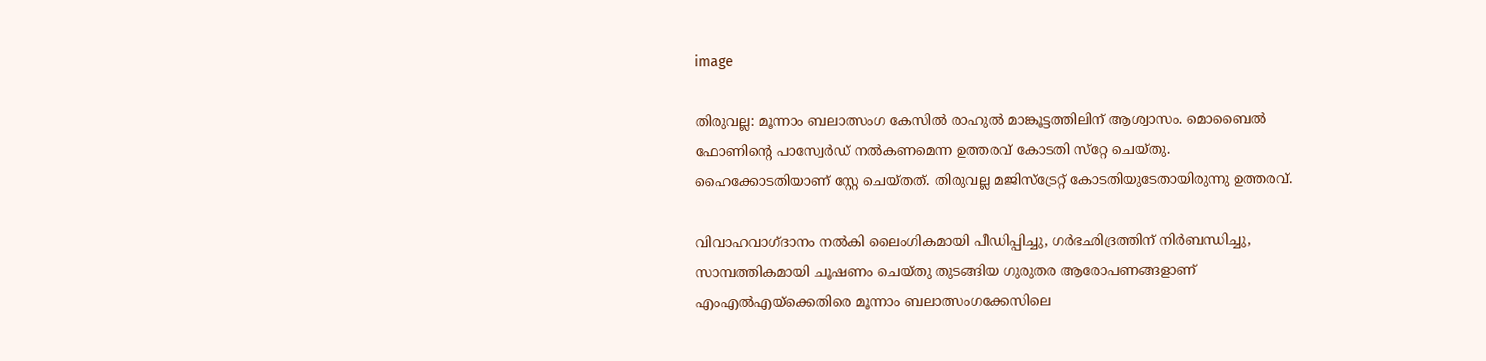image

തിരുവല്ല: മൂന്നാം ബലാത്സംഗ കേസില്‍ രാഹുല്‍ മാങ്കൂട്ടത്തിലിന് ആശ്വാസം. മൊബൈല്‍ ഫോണിന്റെ പാസ്വേര്‍ഡ് നല്‍കണമെന്ന ഉത്തരവ് കോടതി സ്‌റ്റേ ചെയ്തു. ഹൈക്കോടതിയാണ് സ്റ്റേ ചെയ്തത്. തിരുവല്ല മജിസ്‌ട്രേറ്റ് കോടതിയുടേതായിരുന്നു ഉത്തരവ്.

വിവാഹവാഗ്ദാനം നല്‍കി ലൈംഗികമായി പീഡിപ്പിച്ചു, ഗര്‍ഭഛിദ്രത്തിന് നിര്‍ബന്ധിച്ചു, സാമ്പത്തികമായി ചൂഷണം ചെയ്തു തുടങ്ങിയ ഗുരുതര ആരോപണങ്ങളാണ് എംഎല്‍എയ്‌ക്കെതിരെ മൂന്നാം ബലാത്സംഗക്കേസിലെ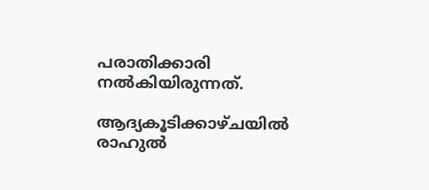പരാതിക്കാരി നല്‍കിയിരുന്നത്.

ആദ്യകൂടിക്കാഴ്ചയില്‍ രാഹുല്‍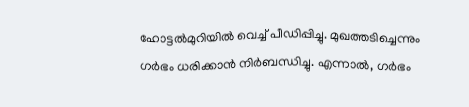ഹോട്ടല്‍മുറിയില്‍ വെച്ച് പീഡിപ്പിച്ചു. മുഖത്തടിച്ചെന്നും ഗര്‍ഭം ധരിക്കാന്‍ നിര്‍ബന്ധിച്ചു. എന്നാല്‍, ഗര്‍ഭം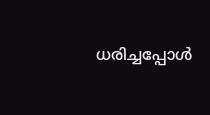ധരിച്ചപ്പോള്‍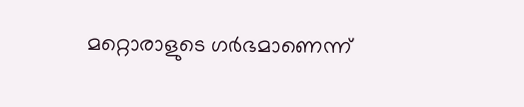മറ്റൊരാളുടെ ഗര്‍ഭമാണെന്ന്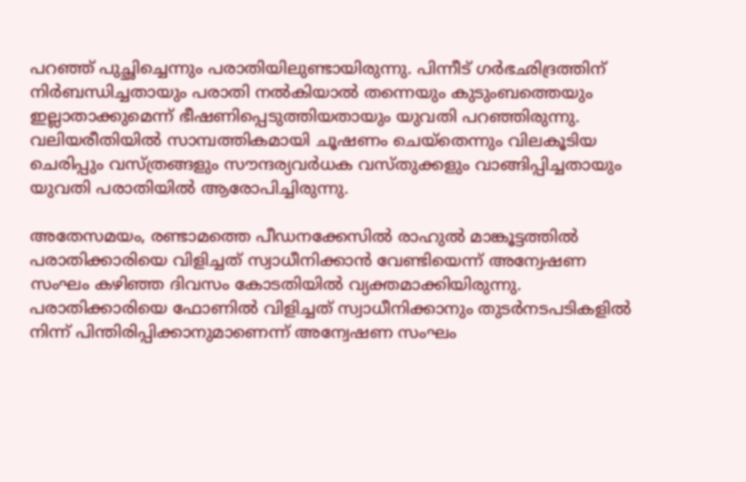പറഞ്ഞ് പുച്ഛിച്ചെന്നും പരാതിയിലുണ്ടായിരുന്നു. പിന്നീട് ഗര്‍ഭഛിദ്രത്തിന് നിര്‍ബന്ധിച്ചതായും പരാതി നല്‍കിയാല്‍ തന്നെയും കുടുംബത്തെയും ഇല്ലാതാക്കുമെന്ന് ഭീഷണിപ്പെടുത്തിയതായും യുവതി പറഞ്ഞിരുന്നു. വലിയരീതിയില്‍ സാമ്പത്തികമായി ചൂഷണം ചെയ്തെന്നും വിലകൂടിയ ചെരിപ്പും വസ്ത്രങ്ങളും സൗന്ദര്യവര്‍ധക വസ്തുക്കളും വാങ്ങിപ്പിച്ചതായും യുവതി പരാതിയില്‍ ആരോപിച്ചിരുന്നു.

അതേസമയം, രണ്ടാമത്തെ പീഡനക്കേസിൽ രാഹുൽ മാങ്കൂട്ടത്തിൽ പരാതിക്കാരിയെ വിളിച്ചത് സ്വാധീനിക്കാൻ വേണ്ടിയെന്ന് അന്വേഷണ സംഘം കഴിഞ്ഞ ദിവസം കോടതിയിൽ വ്യക്തമാക്കിയിരുന്നു. പരാതിക്കാരിയെ ഫോണിൽ വിളിച്ചത് സ്വാധീനിക്കാനും തുടർനടപടികളിൽ നിന്ന് പിന്തിരിപ്പിക്കാനുമാണെന്ന് അന്വേഷണ സംഘം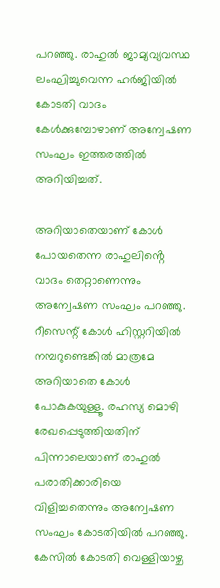പറഞ്ഞു. രാഹുൽ ജാമ്യവ്യവസ്ഥ ലംഘിച്ചുവെന്ന ഹർജിയിൽ കോടതി വാദം കേൾക്കുമ്പോഴാണ് അന്വേഷണ സംഘം ഇത്തരത്തിൽ അറിയിച്ചത്.

അറിയാതെയാണ് കോൾ പോയതെന്ന രാഹുലിൻ്റെ വാദം തെറ്റാണെന്നും അന്വേഷണ സംഘം പറഞ്ഞു. റീസെന്റ് കോൾ ഹിസ്റ്ററിയിൽ നമ്പറുണ്ടെങ്കിൽ മാത്രമേ അറിയാതെ കോൾ പോകുകയുള്ളൂ. രഹസ്യ മൊഴി രേഖപ്പെടുത്തിയതിന് പിന്നാലെയാണ് രാഹുൽ പരാതിക്കാരിയെ വിളിച്ചതെന്നും അന്വേഷണ സംഘം കോടതിയിൽ പറഞ്ഞു. കേസിൽ കോടതി വെള്ളിയാഴ്ച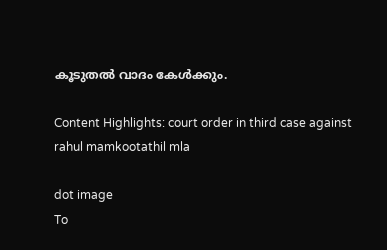കൂടുതൽ വാദം കേൾക്കും.

Content Highlights: court order in third case against rahul mamkootathil mla

dot image
To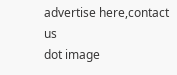advertise here,contact us
dot image